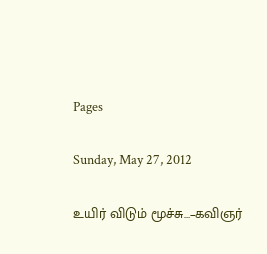Pages

Sunday, May 27, 2012

உயிர் விடும் மூச்சு…–கவிஞர்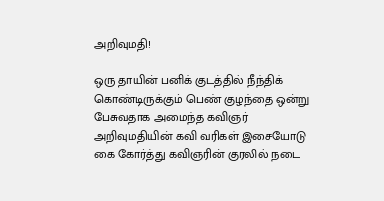அறிவுமதி!

ஒரு தாயின் பனிக் குடத்தில் நீந்திக் கொண்டிருக்கும் பெண் குழந்தை ஒன்று பேசுவதாக அமைந்த கவிஞர் அறிவுமதியின் கவி வரிகள் இசையோடு கை கோர்த்து கவிஞரின் குரலில் நடை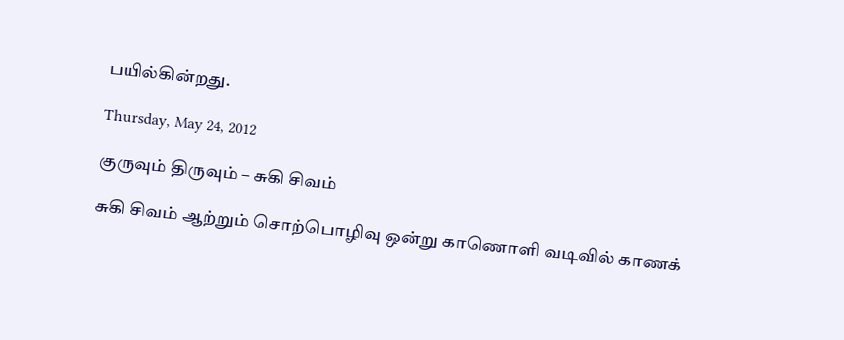பயில்கின்றது.

Thursday, May 24, 2012

குருவும் திருவும் – சுகி சிவம்

சுகி சிவம் ஆற்றும் சொற்பொழிவு ஒன்று காணொளி வடிவில் காணக்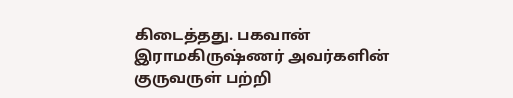கிடைத்தது. பகவான் இராமகிருஷ்ணர் அவர்களின் குருவருள் பற்றி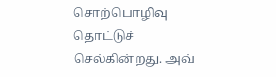சொற்பொழிவு தொட்டுச் செல்கின்றது. அவ்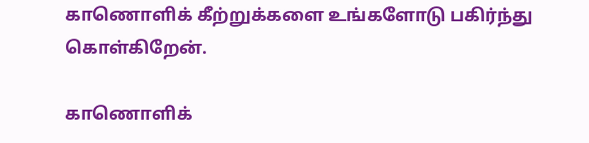காணொளிக் கீற்றுக்களை உங்களோடு பகிர்ந்து கொள்கிறேன்.

காணொளிக்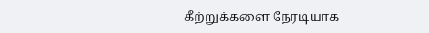கீற்றுக்களை நேரடியாக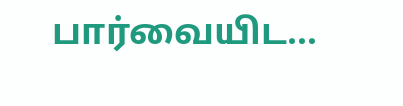பார்வையிட…